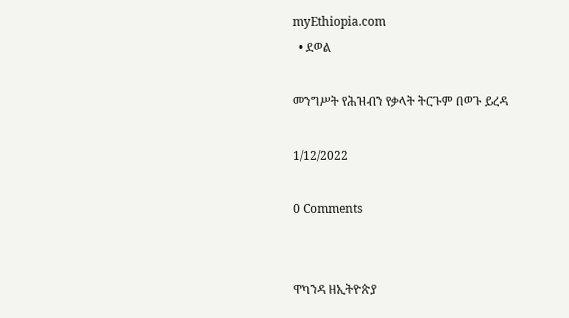myEthiopia.com
  • ደወል

መንግሥት የሕዝብን የቃላት ትርጉም በወጉ ይረዳ

1/12/2022

0 Comments


ዋካንዳ ዘኢትዮጵያ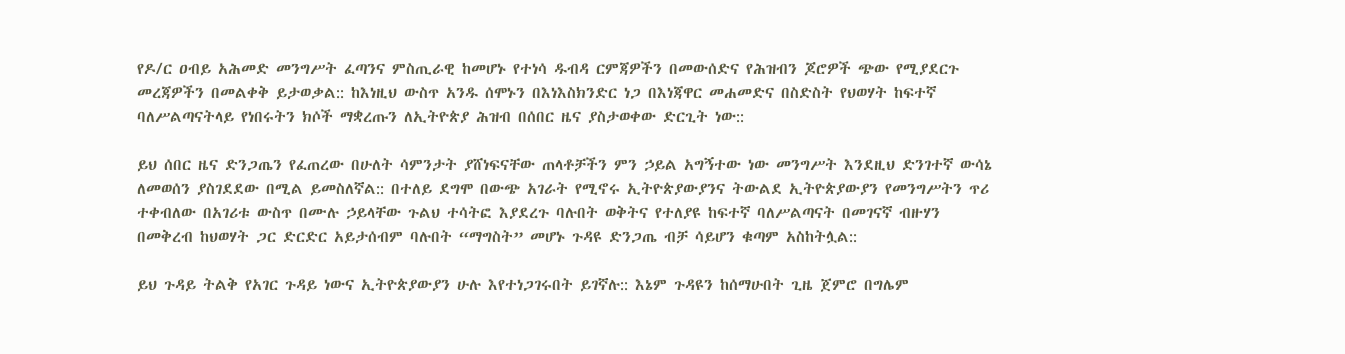የዶ/ር ዐብይ አሕመድ መንግሥት ፈጣንና ምስጢራዊ ከመሆኑ የተነሳ ዱብዳ ርምጃዎችን በመውሰድና የሕዝብን ጆሮዎች ጭው የሚያደርጉ መረጃዎችን በመልቀቅ ይታወቃል:: ከእነዚህ ውስጥ አንዱ ሰሞኑን በእነእስክንድር ነጋ በእነጃዋር መሐመድና በስድስት የህወሃት ከፍተኛ ባለሥልጣናትላይ የነበሩትን ክሶች ማቋረጡን ለኢትዮጵያ ሕዝብ በሰበር ዜና ያስታወቀው ድርጊት ነው::

ይህ ሰበር ዜና ድንጋጤን የፈጠረው በሁለት ሳምንታት ያሸነፍናቸው ጠላቶቻችን ምን ኃይል አግኝተው ነው መንግሥት እንደዚህ ድንገተኛ ውሳኔ ለመወሰን ያስገደደው በሚል ይመስለኛል:: በተለይ ደግሞ በውጭ አገራት የሚኖሩ ኢትዮጵያውያንና ትውልደ ኢትዮጵያውያን የመንግሥትን ጥሪ ተቀብለው በአገሪቱ ውስጥ በሙሉ ኃይላቸው ጉልህ ተሳትፎ እያደረጉ ባሉበት ወቅትና የተለያዩ ከፍተኛ ባለሥልጣናት በመገናኛ ብዙሃን በመቅረብ ከህወሃት ጋር ድርድር አይታሰብም ባሉበት “ማግስት” መሆኑ ጉዳዩ ድንጋጤ ብቻ ሳይሆን ቁጣም አስከትሏል::

ይህ ጉዳይ ትልቅ የአገር ጉዳይ ነውና ኢትዮጵያውያን ሁሉ እየተነጋገሩበት ይገኛሉ:: እኔም ጉዳዩን ከሰማሁበት ጊዜ ጀምሮ በግሌም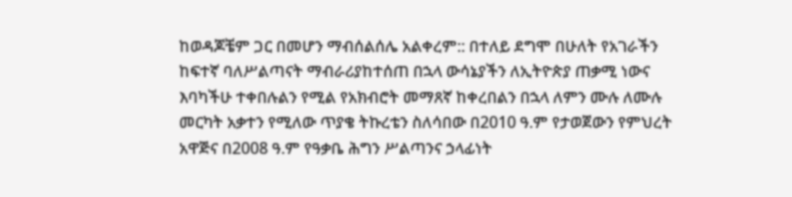ከወዳጆቼም ጋር በመሆን ማብሰልሰሌ አልቀረም:: በተለይ ደግሞ በሁለት የአገራችን ከፍተኛ ባለሥልጣናት ማብራሪያከተሰጠ በኋላ ውሳኔያችን ለኢትዮጵያ ጠቃሚ ነውና እባካችሁ ተቀበሉልን የሚል የአክብሮት መማጸኛ ከቀረበልን በኋላ ለምን ሙሉ ለሙሉ መርካት አቃተን የሚለው ጥያቄ ትኩረቴን ስለሳበው በ2010 ዓ.ም የታወጀውን የምህረት አዋጅና በ2008 ዓ.ም የዓቃቤ ሕግን ሥልጣንና ኃላፊነት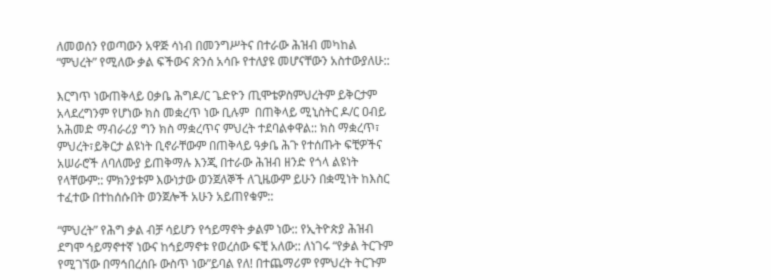ለመወሰን የወጣውን አዋጅ ሳነብ በመንግሥትና በተራው ሕዝብ መካከል “ምህረት” የሚለው ቃል ፍችውና ጽንሰ አሳቡ የተለያዩ መሆናቸውን አስተውያለሁ::

እርግጥ ነውጠቅላይ ዐቃቤ ሕግዶ/ር ጌድዮን ጢሞቴዎስምህረትም ይቅርታም አላደረግንም የሆነው ክስ መቋረጥ ነው ቢሉም  በጠቅላይ ሚኒስትር ዶ/ር ዐብይ አሕመድ ማብራሪያ ግን ክስ ማቋረጥና ምህረት ተደባልቀዋል:: ክስ ማቋረጥ፣ ምህረት፣ይቅርታ ልዩነት ቢኖራቸውም በጠቅላይ ዓቃቤ ሕጉ የተሰጡት ፍቺዎችና አሠራሮች ለባለሙያ ይጠቅማሉ እንጂ በተራው ሕዝብ ዘንድ የጎላ ልዩነት የላቸውም:: ምክንያቱም እውነታው ወንጀለኞች ለጊዜውም ይሁን በቋሚነት ከእስር ተፈተው በተከሰሱበት ወንጀሎች አሁን አይጠየቁም::

“ምህረት” የሕግ ቃል ብቻ ሳይሆን የኅይማኖት ቃልም ነው:: የኢትዮጵያ ሕዝብ ደግሞ ኅይማኖተኛ ነውና ከኅይማኖቱ የወረሰው ፍቺ አለው:: ለነገሩ “የቃል ትርጉም የሚገኘው በማኅበረሰቡ ውስጥ ነው”ይባል የለ! በተጨማሪም የምህረት ትርጉም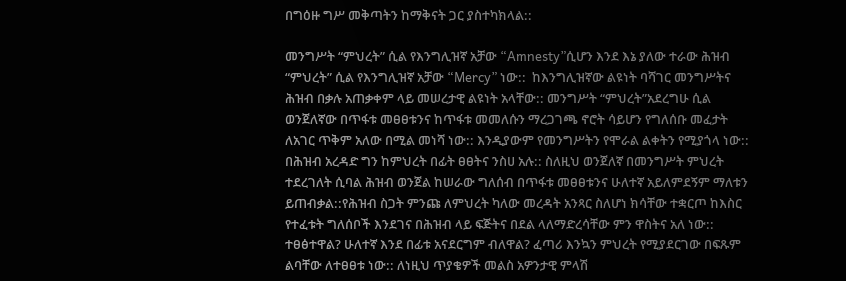በግዕዙ ግሥ መቅጣትን ከማቅናት ጋር ያስተካክላል::

መንግሥት “ምህረት” ሲል የእንግሊዝኛ አቻው “Amnesty”ሲሆን እንደ እኔ ያለው ተራው ሕዝብ “ምህረት” ሲል የእንግሊዝኛ አቻው “Mercy” ነው::  ከእንግሊዝኛው ልዩነት ባሻገር መንግሥትና ሕዝብ በቃሉ አጠቃቀም ላይ መሠረታዊ ልዩነት አላቸው:: መንግሥት “ምህረት”አደረግሁ ሲል ወንጀለኛው በጥፋቱ መፀፀቱንና ከጥፋቱ መመለሱን ማረጋገጫ ኖሮት ሳይሆን የግለሰቡ መፈታት ለአገር ጥቅም አለው በሚል መነሻ ነው:: እንዲያውም የመንግሥትን የሞራል ልቀትን የሚያጎላ ነው:: በሕዝብ አረዳድ ግን ከምህረት በፊት ፀፀትና ንስሀ አሉ:: ስለዚህ ወንጀለኛ በመንግሥት ምህረት ተደረገለት ሲባል ሕዝብ ወንጀል ከሠራው ግለሰብ በጥፋቱ መፀፀቱንና ሁለተኛ አይለምደኝም ማለቱን ይጠብቃል::የሕዝብ ስጋት ምንጩ ለምህረት ካለው መረዳት አንጻር ስለሆነ ክሳቸው ተቋርጦ ከእስር የተፈቱት ግለሰቦች እንደገና በሕዝብ ላይ ፍጅትና በደል ላለማድረሳቸው ምን ዋስትና አለ ነው:: ተፀፅተዋል? ሁለተኛ እንደ በፊቱ አናደርግም ብለዋል? ፈጣሪ እንኳን ምህረት የሚያደርገው በፍጹም ልባቸው ለተፀፀቱ ነው:: ለነዚህ ጥያቄዎች መልስ አዎንታዊ ምላሽ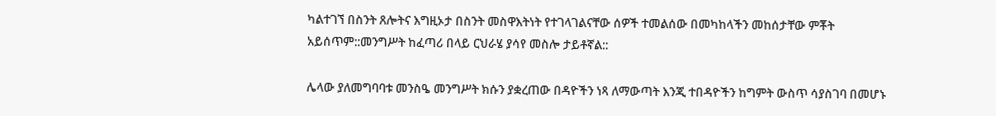ካልተገኘ በስንት ጸሎትና እግዚኦታ በስንት መስዋእትነት የተገላገልናቸው ሰዎች ተመልሰው በመካከላችን መከሰታቸው ምቾት አይሰጥም::መንግሥት ከፈጣሪ በላይ ርህራሄ ያሳየ መስሎ ታይቶኛል::

ሌላው ያለመግባባቱ መንስዔ መንግሥት ክሱን ያቋረጠው በዳዮችን ነጻ ለማውጣት እንጂ ተበዳዮችን ከግምት ውስጥ ሳያስገባ በመሆኑ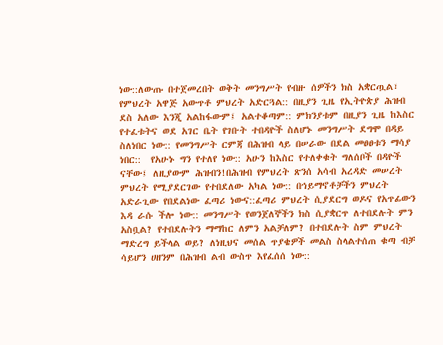ነው::ለውጡ በተጀመረበት ወቅት መንግሥት የብዙ ሰዎችን ክስ አቋርጧል፣ የምህረት አዋጅ አውጥቶ ምህረት አድርጓል:: በዚያን ጊዜ የኢትዮጵያ ሕዝብ ደስ አለው እንጂ አልከፋውም፤ አልተቆጣም:: ምክንያቱም በዚያን ጊዜ ከእስር የተፈቱትና ወደ አገር ቤት የገቡት ተበዳዮች ስለሆኑ መንግሥት ደግሞ በዳይ ስለነበር ነው:: የመንግሥት ርምጃ በሕዝብ ላይ በሠራው በደል መፀፀቱን ማሳያ ነበር::  የአሁኑ ግን የተለየ ነው:: አሁን ከእስር የተለቀቁት ግለሰቦች በዳዮች ናቸው፤ ለዚያውም ሕዝብን!በሕዝብ የምህረት ጽንሰ አሳብ አረዳድ መሠረት ምህረት የሚያደርገው የተበደለው አካል ነው:: በኅይማኖቶቻችን ምህረት አድራጊው የበደልነው ፈጣሪ ነውና::ፈጣሪ ምህረት ሲያደርግ ወዶና የአጥፊውን እዳ ራሱ ችሎ ነው:: መንግሥት የወንጀለኞችን ክስ ሲያቋርጥ ለተበደሉት ምን አስቧል? የተበደሉትን ማማከር ለምን አልቻለም? በተበደሉት ስም ምህረት ማድረግ ይችላል ወይ? ለነዚህና መሰል ጥያቄዎች መልስ ስላልተሰጠ ቁጣ ብቻ ሳይሆን ሀዘንም በሕዝብ ልብ ውስጥ እየፈሰሰ ነው::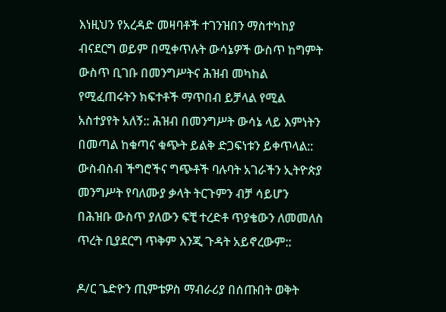እነዚህን የአረዳድ መዛባቶች ተገንዝበን ማስተካከያ ብናደርግ ወይም በሚቀጥሉት ውሳኔዎች ውስጥ ከግምት ውስጥ ቢገቡ በመንግሥትና ሕዝብ መካከል የሚፈጠሩትን ክፍተቶች ማጥበብ ይቻላል የሚል አስተያየት አለኝ:: ሕዝብ በመንግሥት ውሳኔ ላይ እምነትን በመጣል ከቁጣና ቁጭት ይልቅ ድጋፍነቱን ይቀጥላል:: ውስብስብ ችግሮችና ግጭቶች ባሉባት አገራችን ኢትዮጵያ መንግሥት የባለሙያ ቃላት ትርጉምን ብቻ ሳይሆን በሕዝቡ ውስጥ ያለውን ፍቺ ተረድቶ ጥያቄውን ለመመለስ ጥረት ቢያደርግ ጥቅም እንጂ ጉዳት አይኖረውም::

ዶ/ር ጌድዮን ጢምቴዎስ ማብራሪያ በሰጡበት ወቅት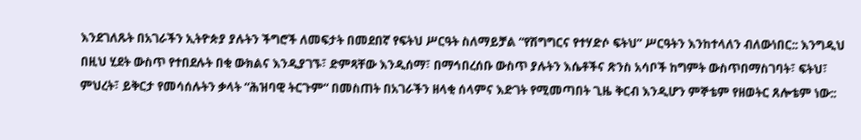እንደገለጹት በአገራችን ኢትዮጵያ ያሉትን ችግሮች ለመፍታት በመደበኛ የፍትህ ሥርዓት ስለማይቻል “የሽግግርና የተሃድሶ ፍትህ” ሥርዓትን እንከተላለን ብለውነበር:: እንግዲህ በዚህ ሂደት ውስጥ የተበደሉት በቂ ውክልና እንዲያገኙ፣ ድምጻቸው እንዲሰማ፣ በማኅበረሰቡ ውስጥ ያሉትን እሴቶችና ጽንስ አሳቦች ከግምት ውስጥበማስገባት፣ ፍትህ፣ ምህረት፣ ይቅርታ የመሳሰሉትን ቃላት “ሕዝባዊ ትርጉም“ በመስጠት በአገራችን ዘላቂ ሰላምና እድገት የሚመጣበት ጊዜ ቅርብ እንዲሆን ምኞቴም የዘወትር ጸሎቴም ነው::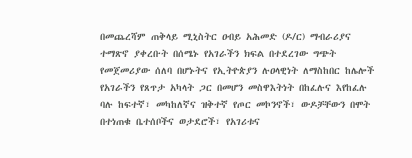በመጨረሻም ጠቅላይ ሚኒስትር ዐብይ አሕመድ (ዶ/ር) ማብራሪያና ተማጽኖ ያቀረቡት በሰሜኑ የአገራችን ክፍል በተደረገው ግጭት የመጀመሪያው ሰለባ በሆኑትና የኢትዮጵያን ሉዐላዊነት ለማስከበር ከሌሎች የአገራችን የጸጥታ አካላት ጋር በመሆን መስዋእትነት በከፈሉና እየከፈሉ ባሉ ከፍተኛ፣ መካከለኛና ዝቅተኛ የጦር መኮንኖች፣ ውዶቻቸውን በሞት በተነጠቁ ቤተሰቦችና ወታደሮች፣ የአገሪቱና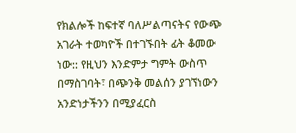የክልሎች ከፍተኛ ባለሥልጣናትና የውጭ አገራት ተወካዮች በተገኙበት ፊት ቆመው ነው:: የዚህን እንድምታ ግምት ውስጥ በማስገባት፣ በጭንቅ መልሰን ያገኘነውን አንድነታችንን በሚያፈርስ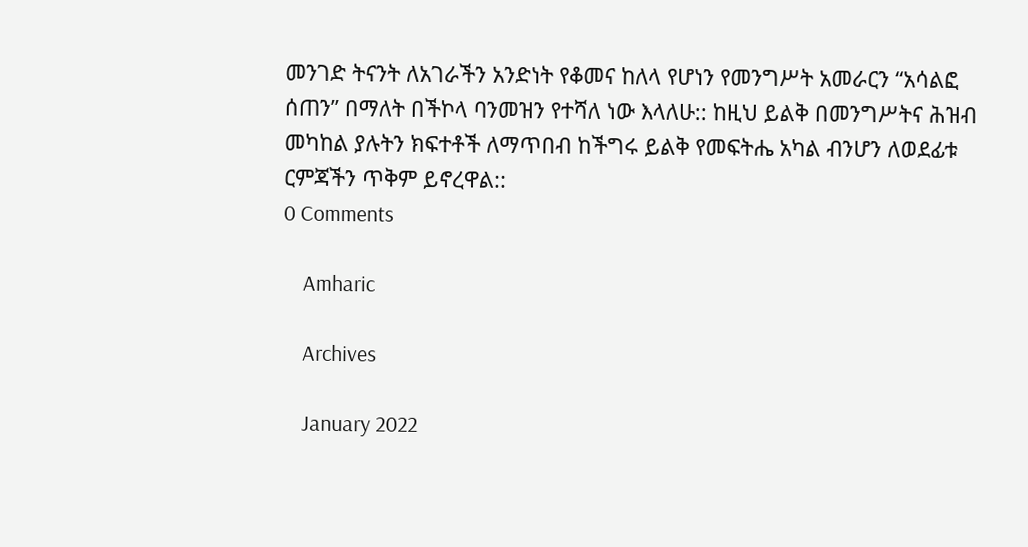መንገድ ትናንት ለአገራችን አንድነት የቆመና ከለላ የሆነን የመንግሥት አመራርን “አሳልፎ ሰጠን” በማለት በችኮላ ባንመዝን የተሻለ ነው እላለሁ:: ከዚህ ይልቅ በመንግሥትና ሕዝብ መካከል ያሉትን ክፍተቶች ለማጥበብ ከችግሩ ይልቅ የመፍትሔ አካል ብንሆን ለወደፊቱ ርምጃችን ጥቅም ይኖረዋል::
0 Comments

    Amharic

    Archives

    January 2022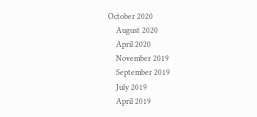October 2020
    August 2020
    April 2020
    November 2019
    September 2019
    July 2019
    April 2019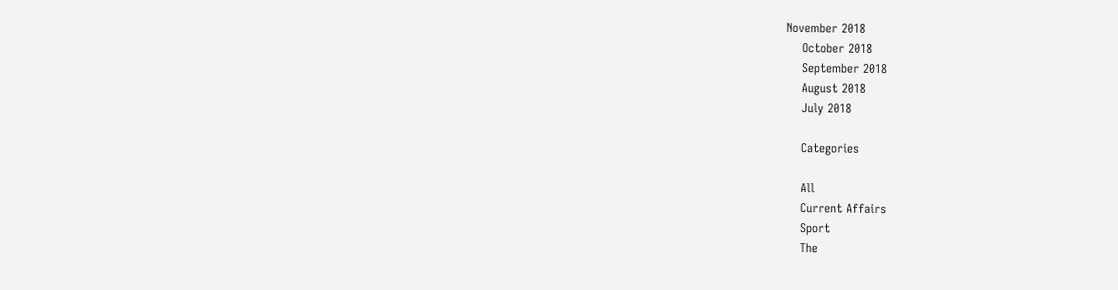November 2018
    October 2018
    September 2018
    August 2018
    July 2018

    Categories

    All
    Current Affairs
    Sport
    The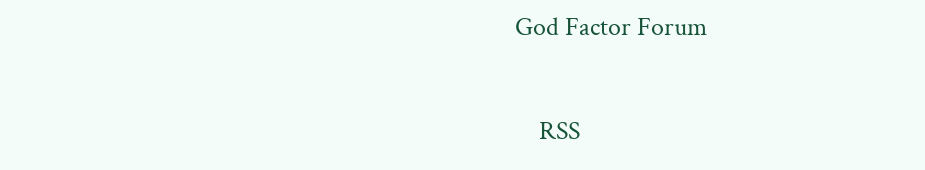God Factor Forum

    RSS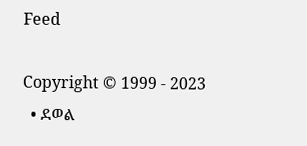Feed

Copyright © 1999 - 2023
  • ደወል